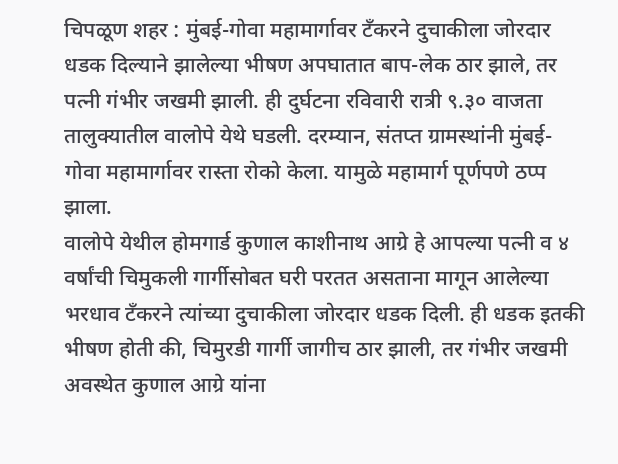चिपळूण शहर : मुंबई-गोवा महामार्गावर टँकरने दुचाकीला जोरदार धडक दिल्याने झालेल्या भीषण अपघातात बाप-लेक ठार झाले, तर पत्नी गंभीर जखमी झाली. ही दुर्घटना रविवारी रात्री ९.३० वाजता तालुक्यातील वालोपे येथे घडली. दरम्यान, संतप्त ग्रामस्थांनी मुंबई-गोवा महामार्गावर रास्ता रोको केला. यामुळे महामार्ग पूर्णपणे ठप्प झाला.
वालोपे येथील होमगार्ड कुणाल काशीनाथ आग्रे हे आपल्या पत्नी व ४ वर्षांची चिमुकली गार्गीसोबत घरी परतत असताना मागून आलेल्या भरधाव टँकरने त्यांच्या दुचाकीला जोरदार धडक दिली. ही धडक इतकी भीषण होती की, चिमुरडी गार्गी जागीच ठार झाली, तर गंभीर जखमी अवस्थेत कुणाल आग्रे यांना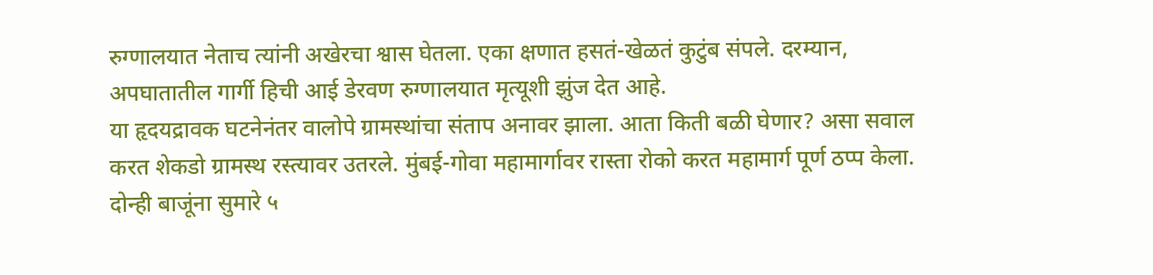रुग्णालयात नेताच त्यांनी अखेरचा श्वास घेतला. एका क्षणात हसतं-खेळतं कुटुंब संपले. दरम्यान, अपघातातील गार्गी हिची आई डेरवण रुग्णालयात मृत्यूशी झुंज देत आहे.
या हृदयद्रावक घटनेनंतर वालोपे ग्रामस्थांचा संताप अनावर झाला. आता किती बळी घेणार? असा सवाल करत शेकडो ग्रामस्थ रस्त्यावर उतरले. मुंबई-गोवा महामार्गावर रास्ता रोको करत महामार्ग पूर्ण ठप्प केला. दोन्ही बाजूंना सुमारे ५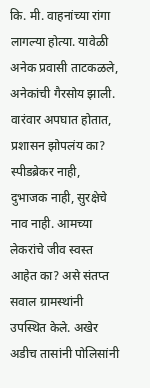कि. मी. वाहनांच्या रांगा लागल्या होत्या. यावेळी अनेक प्रवासी ताटकळले, अनेकांची गैरसोय झाली.
वारंवार अपघात होतात, प्रशासन झोपलंय का? स्पीडब्रेकर नाही, दुभाजक नाही, सुरक्षेचे नाव नाही. आमच्या लेकरांचे जीव स्वस्त आहेत का? असे संतप्त सवाल ग्रामस्थांनी उपस्थित केले. अखेर अडीच तासांनी पोलिसांनी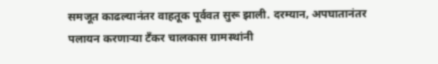समजूत काढल्यानंतर वाहतूक पूर्ववत सुरू झाली. दरम्यान, अपघातानंतर पलायन करणाऱ्या टँकर चालकास ग्रामस्थांनी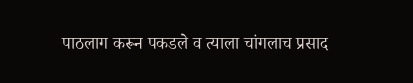पाठलाग करून पकडले व त्याला चांगलाच प्रसाद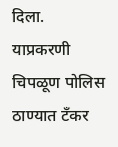दिला. याप्रकरणी चिपळूण पोलिस ठाण्यात टँकर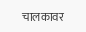चालकावर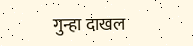गुन्हा दाखल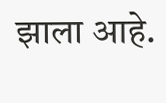झाला आहे.